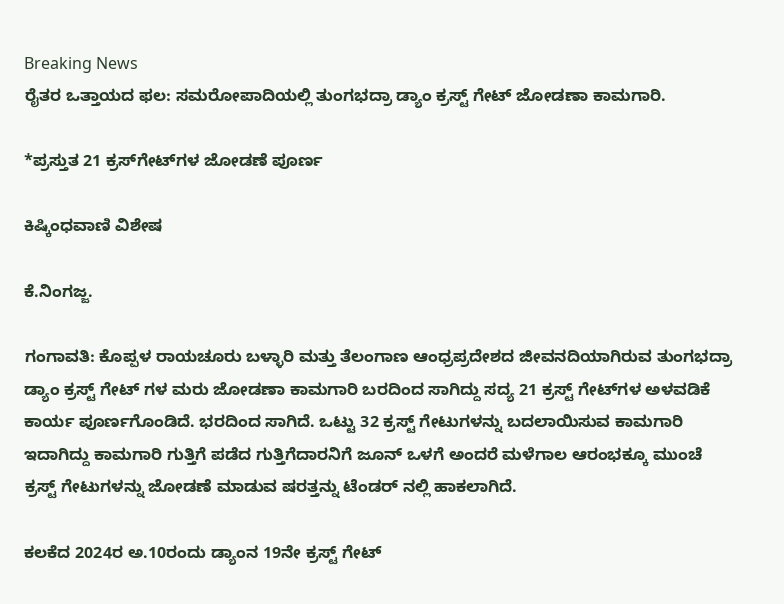Breaking News
ರೈತರ ಒತ್ತಾಯದ ಫಲ: ಸಮರೋಪಾದಿಯಲ್ಲಿ ತುಂಗಭದ್ರಾ ಡ್ಯಾಂ ಕ್ರಸ್ಟ್ ಗೇಟ್ ಜೋಡಣಾ ಕಾಮಗಾರಿ.

*ಪ್ರಸ್ತುತ 21 ಕ್ರಸ್‌ಗೇಟ್‌ಗಳ ಜೋಡಣೆ ಪೂರ್ಣ

ಕಿಷ್ಕಿಂಧವಾಣಿ ವಿಶೇಷ

ಕೆ.ನಿಂಗಜ್ಜ.

ಗಂಗಾವತಿ: ಕೊಪ್ಪಳ ರಾಯಚೂರು ಬಳ್ಳಾರಿ ಮತ್ತು ತೆಲಂಗಾಣ ಆಂಧ್ರಪ್ರದೇಶದ ಜೀವನದಿಯಾಗಿರುವ ತುಂಗಭದ್ರಾ ಡ್ಯಾಂ ಕ್ರಸ್ಟ್ ಗೇಟ್ ಗಳ ಮರು ಜೋಡಣಾ ಕಾಮಗಾರಿ ಬರದಿಂದ ಸಾಗಿದ್ದು ಸದ್ಯ 21 ಕ್ರಸ್ಟ್ ಗೇಟ್‌ಗಳ ಅಳವಡಿಕೆ ಕಾರ್ಯ ಪೂರ್ಣಗೊಂಡಿದೆ. ಭರದಿಂದ ಸಾಗಿದೆ. ಒಟ್ಟು 32 ಕ್ರಸ್ಟ್‌ ಗೇಟುಗಳನ್ನು ಬದಲಾಯಿಸುವ ಕಾಮಗಾರಿ ಇದಾಗಿದ್ದು ಕಾಮಗಾರಿ ಗುತ್ತಿಗೆ ಪಡೆದ ಗುತ್ತಿಗೆದಾರನಿಗೆ ಜೂನ್ ಒಳಗೆ ಅಂದರೆ ಮಳೆಗಾಲ ಆರಂಭಕ್ಕೂ ಮುಂಚೆ ಕ್ರಸ್ಟ್‌ ಗೇಟುಗಳನ್ನು ಜೋಡಣೆ ಮಾಡುವ ಷರತ್ತನ್ನು ಟೆಂಡರ್ ನಲ್ಲಿ ಹಾಕಲಾಗಿದೆ.

ಕಲಕೆದ 2024ರ ಅ.10ರಂದು ಡ್ಯಾಂನ 19ನೇ ಕ್ರಸ್ಟ್ ಗೇಟ್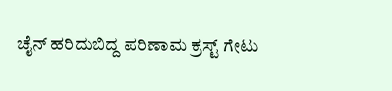ಚೈನ್ ಹರಿದುಬಿದ್ದ ಪರಿಣಾಮ ಕ್ರಸ್ಟ್‌ ಗೇಟು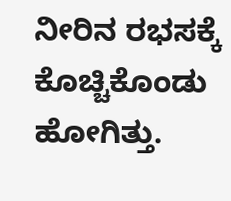ನೀರಿನ ರಭಸಕ್ಕೆ ಕೊಚ್ಚಿಕೊಂಡು ಹೋಗಿತ್ತು.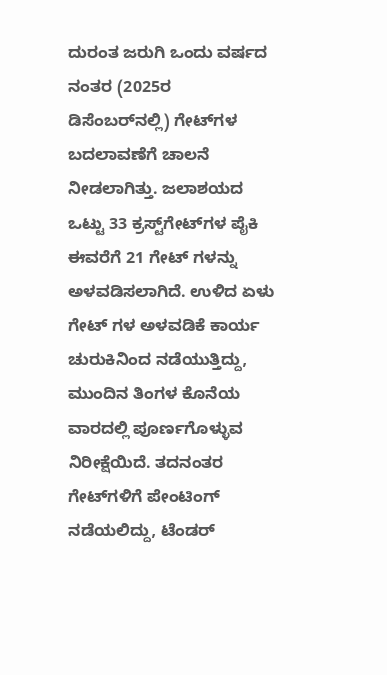ದುರಂತ ಜರುಗಿ ಒಂದು ವರ್ಷದ ನಂತರ (2025ರ ಡಿಸೆಂಬರ್‌ನಲ್ಲಿ) ಗೇಟ್‌ಗಳ ಬದಲಾವಣೆಗೆ ಚಾಲನೆ ನೀಡಲಾಗಿತ್ತು. ಜಲಾಶಯದ ಒಟ್ಟು 33 ಕ್ರಸ್ಟ್‌ಗೇಟ್‌ಗಳ ಪೈಕಿ ಈವರೆಗೆ 21 ಗೇಟ್ ಗಳನ್ನು ಅಳವಡಿಸಲಾಗಿದೆ. ಉಳಿದ ಏಳು ಗೇಟ್ ಗಳ ಅಳವಡಿಕೆ ಕಾರ್ಯ ಚುರುಕಿನಿಂದ ನಡೆಯುತ್ತಿದ್ದು, ಮುಂದಿನ ತಿಂಗಳ ಕೊನೆಯ ವಾರದಲ್ಲಿ ಪೂರ್ಣಗೊಳ್ಳುವ ನಿರೀಕ್ಷೆಯಿದೆ. ತದನಂತರ ಗೇಟ್‌ಗಳಿಗೆ ಪೇಂಟಿಂಗ್ ನಡೆಯಲಿದ್ದು, ಟೆಂಡರ್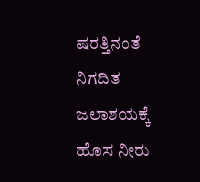ಷರತ್ತಿನಂತೆ ನಿಗದಿತ ಜಲಾಶಯಕ್ಕೆ ಹೊಸ ನೀರು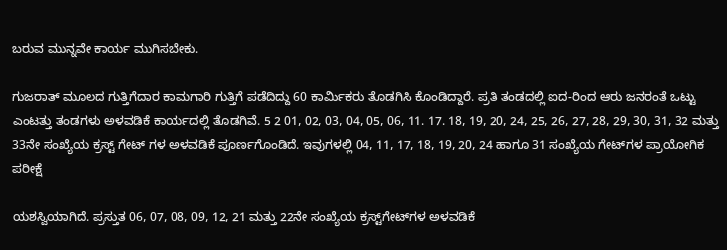ಬರುವ ಮುನ್ನವೇ ಕಾರ್ಯ ಮುಗಿಸಬೇಕು.

ಗುಜರಾತ್ ಮೂಲದ ಗುತ್ತಿಗೆದಾರ ಕಾಮಗಾರಿ ಗುತ್ತಿಗೆ ಪಡೆದಿದ್ದು‌ 60 ಕಾರ್ಮಿಕರು ತೊಡಗಿಸಿ ಕೊಂಡಿದ್ದಾರೆ. ಪ್ರತಿ ತಂಡದಲ್ಲಿ ಐದ-ರಿಂದ ಆರು ಜನರಂತೆ ಒಟ್ಟು ಎಂಟತ್ತು ತಂಡಗಳು ಅಳವಡಿಕೆ ಕಾರ್ಯದಲ್ಲಿ ತೊಡಗಿವೆ. 5 2 01, 02, 03, 04, 05, 06, 11. 17. 18, 19, 20, 24, 25, 26, 27, 28, 29, 30, 31, 32 ಮತ್ತು 33ನೇ ಸಂಖ್ಯೆಯ ಕ್ರಸ್ಟ್ ಗೇಟ್ ಗಳ ಅಳವಡಿಕೆ ಪೂರ್ಣಗೊಂಡಿದೆ. ಇವುಗಳಲ್ಲಿ 04, 11, 17, 18, 19, 20, 24 ಹಾಗೂ 31 ಸಂಖ್ಯೆಯ ಗೇಟ್‌ಗಳ ಪ್ರಾಯೋಗಿಕ ಪರೀಕ್ಷೆ

ಯಶಸ್ವಿಯಾಗಿದೆ. ಪ್ರಸ್ತುತ 06, 07, 08, 09, 12, 21 ಮತ್ತು 22ನೇ ಸಂಖ್ಯೆಯ ಕ್ರಸ್ಟ್‌ಗೇಟ್‌ಗಳ ಅಳವಡಿಕೆ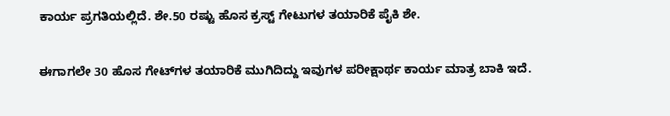ಕಾರ್ಯ ಪ್ರಗತಿಯಲ್ಲಿದೆ. ಶೇ.50 ರಷ್ಟು ಹೊಸ ಕ್ರಸ್ಟ್‌ ಗೇಟುಗಳ ತಯಾರಿಕೆ ಪೈಕಿ ಶೇ.

ಈಗಾಗಲೇ 30 ಹೊಸ ಗೇಟ್‌ಗಳ ತಯಾರಿಕೆ ಮುಗಿದಿದ್ದು ಇವುಗಳ ಪರೀಕ್ಷಾರ್ಥ ಕಾರ್ಯ ಮಾತ್ರ ಬಾಕಿ ಇದೆ.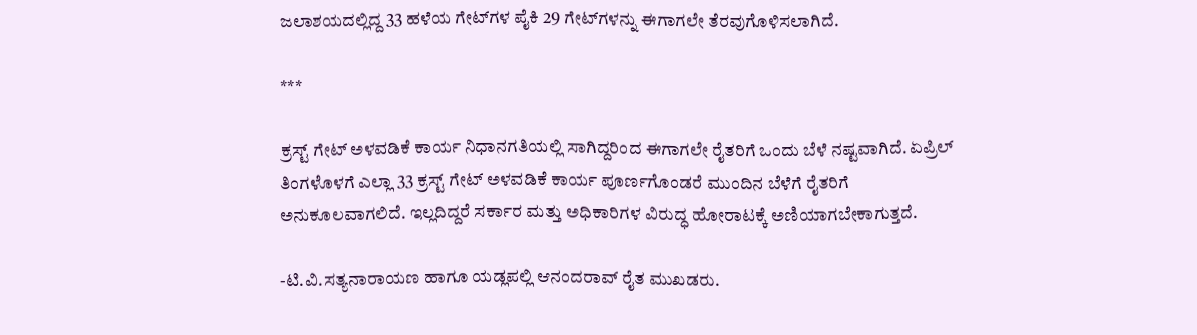ಜಲಾಶಯದಲ್ಲಿದ್ದ 33 ಹಳೆಯ ಗೇಟ್‌ಗಳ ಪೈಕಿ 29 ಗೇಟ್‌ಗಳನ್ನು ಈಗಾಗಲೇ ತೆರವುಗೊಳಿಸಲಾಗಿದೆ.

***

ಕ್ರಸ್ಟ್ ಗೇಟ್ ಅಳವಡಿಕೆ ಕಾರ್ಯ ನಿಧಾನಗತಿಯಲ್ಲಿ ಸಾಗಿದ್ದರಿಂದ ಈಗಾಗಲೇ ರೈತರಿಗೆ ಒಂದು ಬೆಳೆ ನಷ್ಟವಾಗಿದೆ. ಏಪ್ರಿಲ್ ತಿಂಗಳೊಳಗೆ ಎಲ್ಲಾ 33 ಕ್ರಸ್ಟ್ ಗೇಟ್ ಅಳವಡಿಕೆ ಕಾರ್ಯ ಪೂರ್ಣಗೊಂಡರೆ ಮುಂದಿನ ಬೆಳೆಗೆ ರೈತರಿಗೆ ಅನುಕೂಲವಾಗಲಿದೆ. ಇಲ್ಲದಿದ್ದರೆ ಸರ್ಕಾರ ಮತ್ತು ಅಧಿಕಾರಿಗಳ ವಿರುದ್ಧ ಹೋರಾಟಕ್ಕೆ ಅಣಿಯಾಗಬೇಕಾಗುತ್ತದೆ.

-ಟಿ.ವಿ.ಸತ್ಯನಾರಾಯಣ ಹಾಗೂ ಯಡ್ಲಪಲ್ಲಿ ಆನಂದರಾವ್ ರೈತ ಮುಖಡರು.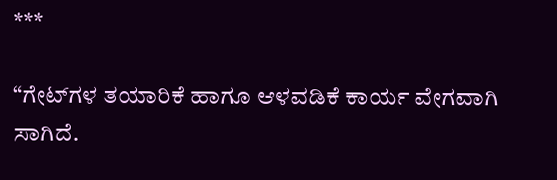***

“ಗೇಟ್‌ಗಳ ತಯಾರಿಕೆ ಹಾಗೂ ಆಳವಡಿಕೆ ಕಾರ್ಯ ವೇಗವಾಗಿ ಸಾಗಿದೆ.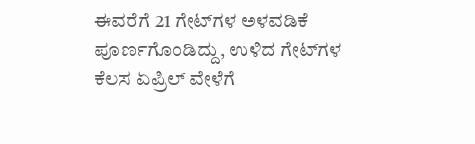ಈವರೆಗೆ 21 ಗೇಟ್‌ಗಳ ಅಳವಡಿಕೆ ಪೂರ್ಣಗೊಂಡಿದ್ದು, ಉಳಿದ ಗೇಟ್‌ಗಳ ಕೆಲಸ ಏಪ್ರಿಲ್ ವೇಳೆಗೆ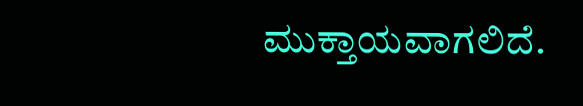ಮುಕ್ತಾಯವಾಗಲಿದೆ.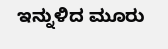ಇನ್ನುಳಿದ ಮೂರು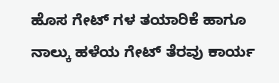ಹೊಸ ಗೇಟ್ ಗಳ ತಯಾರಿಕೆ ಹಾಗೂ ನಾಲ್ಕು ಹಳೆಯ ಗೇಟ್ ತೆರವು ಕಾರ್ಯ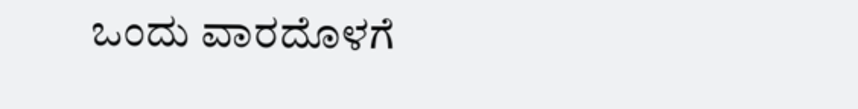ಒಂದು ವಾರದೊಳಗೆ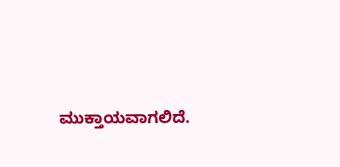ಮುಕ್ತಾಯವಾಗಲಿದೆ.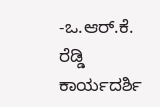-ಒ.ಆರ್.ಕೆ. ರೆಡ್ಡಿ ಕಾರ್ಯದರ್ಶಿ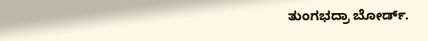ತುಂಗಭದ್ರಾ ಬೋರ್ಡ್.